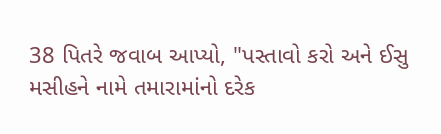38 પિતરે જવાબ આપ્યો, "પસ્તાવો કરો અને ઈસુ મસીહને નામે તમારામાંનો દરેક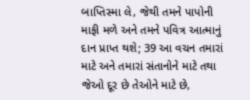બાપ્તિસ્મા લે, જેથી તમને પાપોની માફી મળે અને તમને પવિત્ર આત્માનું દાન પ્રાપ્ત થશે; 39 આ વચન તમારાં માટે અને તમારાં સંતાનોને માટે તથા જેઓ દૂર છે તેઓને માટે છે,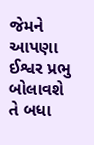જેમને આપણા ઈશ્વર પ્રભુ બોલાવશે તે બધા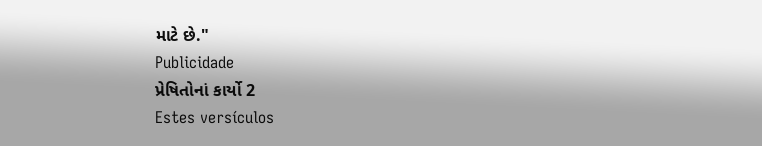માટે છે."
Publicidade
પ્રેષિતોનાં કાર્યો 2
Estes versículos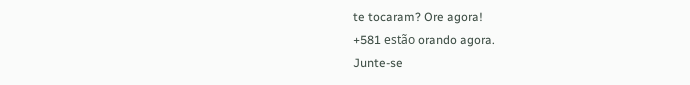te tocaram? Ore agora!
+581 estão orando agora.
Junte-se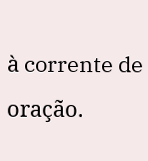à corrente de oração.